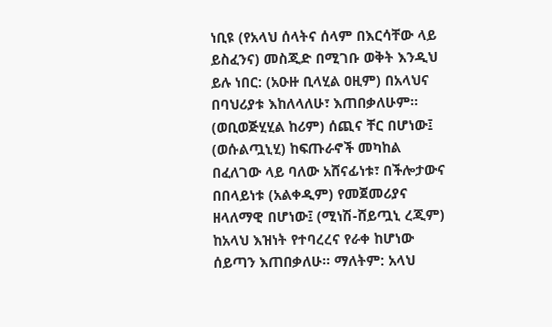ነቢዩ (የአላህ ሰላትና ሰላም በእርሳቸው ላይ ይስፈንና) መስጂድ በሚገቡ ወቅት እንዲህ ይሉ ነበር: (አዑዙ ቢላሂል ዐዚም) በአላህና በባህሪያቱ እከለላለሁ፣ እጠበቃለሁም። (ወቢወጅሂሂል ከሪም) ሰጪና ቸር በሆነው፤ (ወሱልጧኒሂ) ከፍጡራኖች መካከል በፈለገው ላይ ባለው አሸናፊነቱ፣ በችሎታውና በበላይነቱ (አልቀዲም) የመጀመሪያና ዘላለማዊ በሆነው፤ (ሚነሽ-ሸይጧኒ ረጂም) ከአላህ እዝነት የተባረረና የራቀ ከሆነው ሰይጣን እጠበቃለሁ። ማለትም: አላህ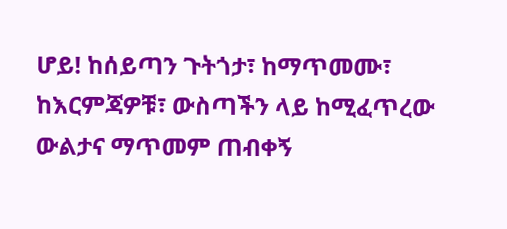ሆይ! ከሰይጣን ጉትጎታ፣ ከማጥመሙ፣ ከእርምጃዎቹ፣ ውስጣችን ላይ ከሚፈጥረው ውልታና ማጥመም ጠብቀኝ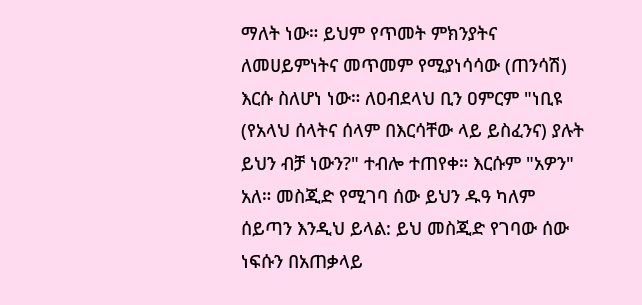ማለት ነው። ይህም የጥመት ምክንያትና ለመሀይምነትና መጥመም የሚያነሳሳው (ጠንሳሽ) እርሱ ስለሆነ ነው። ለዐብደላህ ቢን ዐምርም "ነቢዩ (የአላህ ሰላትና ሰላም በእርሳቸው ላይ ይስፈንና) ያሉት ይህን ብቻ ነውን?" ተብሎ ተጠየቀ። እርሱም "አዎን" አለ። መስጂድ የሚገባ ሰው ይህን ዱዓ ካለም ሰይጣን እንዲህ ይላል: ይህ መስጂድ የገባው ሰው ነፍሱን በአጠቃላይ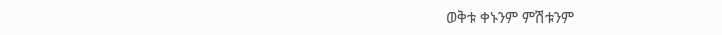ወቅቱ ቀኑንም ምሽቱንም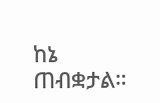ከኔ ጠብቋታል።